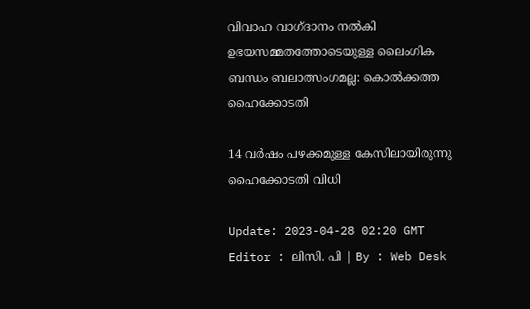വിവാഹ വാഗ്ദാനം നൽകി ഉഭയസമ്മതത്തോടെയുള്ള ലൈംഗിക ബന്ധം ബലാത്സംഗമല്ല: കൊൽക്കത്ത ഹൈക്കോടതി

14 വർഷം പഴക്കമുള്ള കേസിലായിരുന്നു ഹൈക്കോടതി വിധി

Update: 2023-04-28 02:20 GMT
Editor : ലിസി. പി | By : Web Desk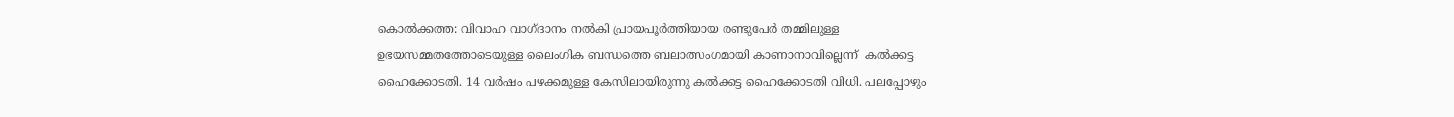കൊൽക്കത്ത: വിവാഹ വാഗ്ദാനം നൽകി പ്രായപൂർത്തിയായ രണ്ടുപേർ തമ്മിലുള്ള ഉഭയസമ്മതത്തോടെയുള്ള ലൈംഗിക ബന്ധത്തെ ബലാത്സംഗമായി കാണാനാവില്ലെന്ന്  കൽക്കട്ട ഹൈക്കോടതി. 14 വർഷം പഴക്കമുള്ള കേസിലായിരുന്നു കൽക്കട്ട ഹൈക്കോടതി വിധി. പലപ്പോഴും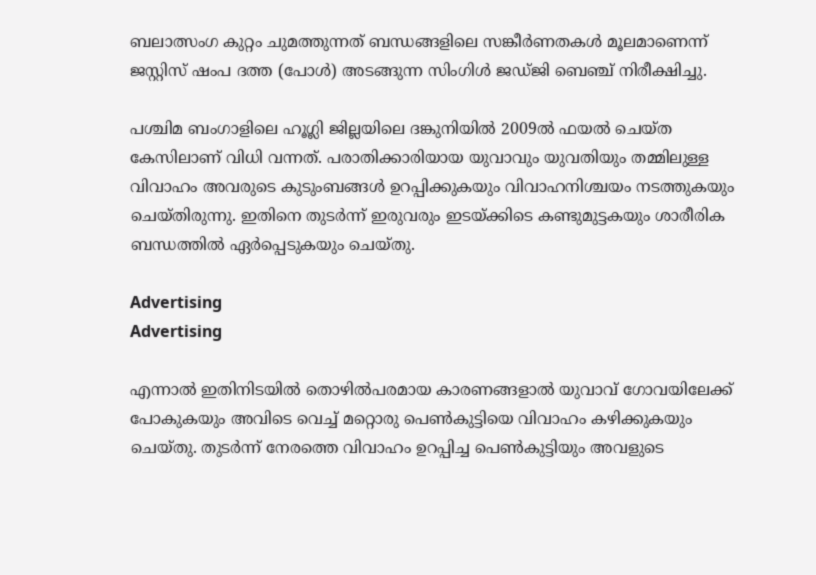ബലാത്സംഗ കുറ്റം ചുമത്തുന്നത് ബന്ധങ്ങളിലെ സങ്കീർണതകൾ മൂലമാണെന്ന് ജസ്റ്റിസ് ഷംപ ദത്ത (പോൾ) അടങ്ങുന്ന സിംഗിൾ ജഡ്ജി ബെഞ്ച് നിരീക്ഷിച്ചു.

പശ്ചിമ ബംഗാളിലെ ഹൂഗ്ലി ജില്ലയിലെ ദങ്കുനിയിൽ 2009ൽ ഫയൽ ചെയ്ത കേസിലാണ് വിധി വന്നത്. പരാതിക്കാരിയായ യുവാവും യുവതിയും തമ്മിലുള്ള വിവാഹം അവരുടെ കുടുംബങ്ങൾ ഉറപ്പിക്കുകയും വിവാഹനിശ്ചയം നടത്തുകയും ചെയ്തിരുന്നു. ഇതിനെ തുടർന്ന് ഇരുവരും ഇടയ്ക്കിടെ കണ്ടുമുട്ടകയും ശാരീരിക ബന്ധത്തിൽ ഏർപ്പെടുകയും ചെയ്തു.

Advertising
Advertising

എന്നാൽ ഇതിനിടയിൽ തൊഴിൽപരമായ കാരണങ്ങളാൽ യുവാവ് ഗോവയിലേക്ക് പോകുകയും അവിടെ വെച്ച് മറ്റൊരു പെൺകുട്ടിയെ വിവാഹം കഴിക്കുകയും ചെയ്തു. തുടർന്ന് നേരത്തെ വിവാഹം ഉറപ്പിച്ച പെൺകുട്ടിയും അവളുടെ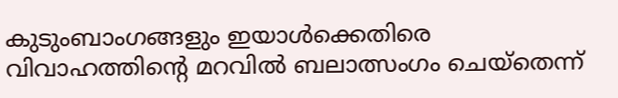കുടുംബാംഗങ്ങളും ഇയാൾക്കെതിരെ വിവാഹത്തിന്റെ മറവിൽ ബലാത്സംഗം ചെയ്തെന്ന്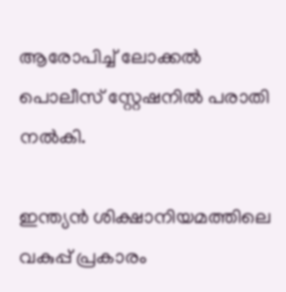ആരോപിച്ച് ലോക്കൽ പൊലീസ് സ്റ്റേഷനിൽ പരാതി നൽകി.

ഇന്ത്യൻ ശിക്ഷാനിയമത്തിലെ വകുപ്പ് പ്രകാരം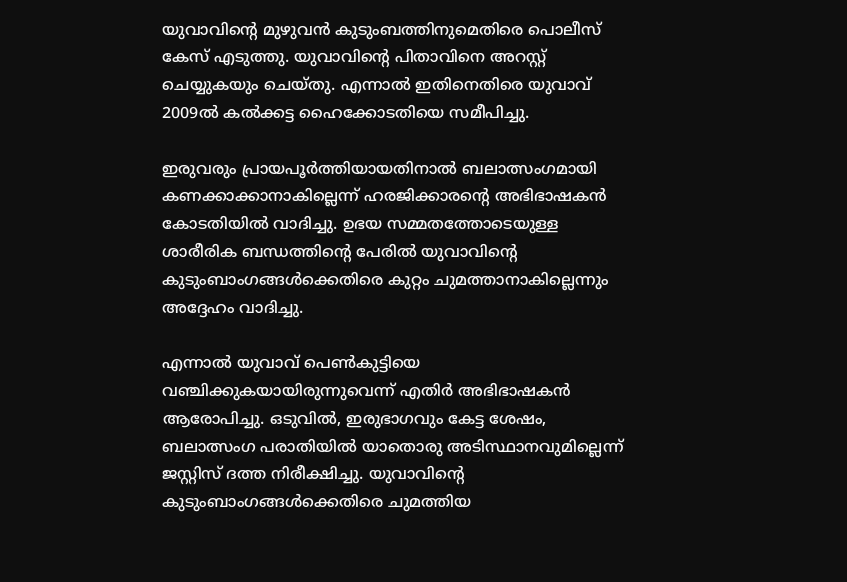യുവാവിന്റെ മുഴുവൻ കുടുംബത്തിനുമെതിരെ പൊലീസ് കേസ് എടുത്തു. യുവാവിന്റെ പിതാവിനെ അറസ്റ്റ് ചെയ്യുകയും ചെയ്തു. എന്നാൽ ഇതിനെതിരെ യുവാവ് 2009ൽ കൽക്കട്ട ഹൈക്കോടതിയെ സമീപിച്ചു.

ഇരുവരും പ്രായപൂർത്തിയായതിനാൽ ബലാത്സംഗമായി കണക്കാക്കാനാകില്ലെന്ന് ഹരജിക്കാരന്റെ അഭിഭാഷകൻ കോടതിയിൽ വാദിച്ചു. ഉഭയ സമ്മതത്തോടെയുള്ള ശാരീരിക ബന്ധത്തിന്റെ പേരിൽ യുവാവിന്റെ കുടുംബാംഗങ്ങൾക്കെതിരെ കുറ്റം ചുമത്താനാകില്ലെന്നും അദ്ദേഹം വാദിച്ചു.

എന്നാൽ യുവാവ് പെൺകുട്ടിയെ വഞ്ചിക്കുകയായിരുന്നുവെന്ന് എതിർ അഭിഭാഷകൻ ആരോപിച്ചു. ഒടുവിൽ, ഇരുഭാഗവും കേട്ട ശേഷം, ബലാത്സംഗ പരാതിയിൽ യാതൊരു അടിസ്ഥാനവുമില്ലെന്ന് ജസ്റ്റിസ് ദത്ത നിരീക്ഷിച്ചു. യുവാവിന്റെ കുടുംബാംഗങ്ങൾക്കെതിരെ ചുമത്തിയ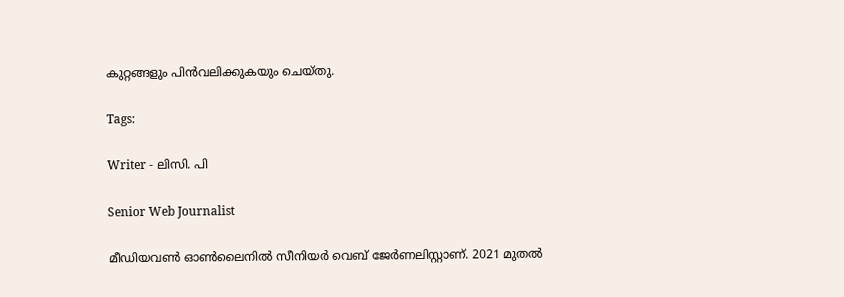കുറ്റങ്ങളും പിൻവലിക്കുകയും ചെയ്തു.

Tags:

Writer - ലിസി. പി

Senior Web Journalist

മീഡിയവൺ ഓൺലൈനിൽ സീനിയർ വെബ് ജേർണലിസ്റ്റാണ്. 2021 മുതൽ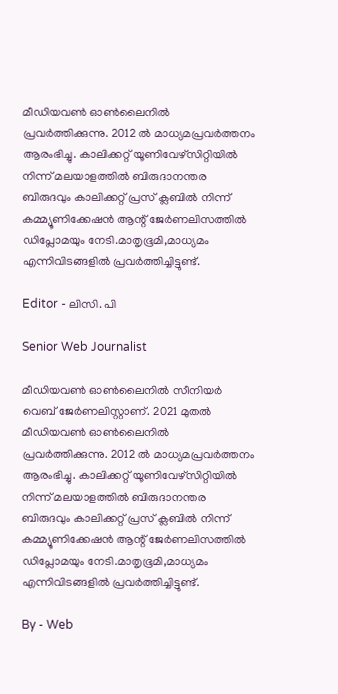മീഡിയവൺ ഓൺലൈനിൽ പ്രവർത്തിക്കുന്നു. 2012 ല്‍ മാധ്യമപ്രവര്‍ത്തനം ആരംഭിച്ചു. കാലിക്കറ്റ് യൂണിവേഴ്‌സിറ്റിയിൽ നിന്ന് മലയാളത്തിൽ ബിരുദാനന്തര ബിരുദവും കാലിക്കറ്റ് പ്രസ് ക്ലബിൽ നിന്ന് കമ്മ്യൂണിക്കേഷൻ ആന്റ് ജേർണലിസത്തിൽ ഡിപ്ലോമയും നേടി.മാതൃഭൂമി,മാധ്യമം എന്നിവിടങ്ങളിൽ പ്രവർത്തിച്ചിട്ടുണ്ട്.

Editor - ലിസി. പി

Senior Web Journalist

മീഡിയവൺ ഓൺലൈനിൽ സീനിയർ വെബ് ജേർണലിസ്റ്റാണ്. 2021 മുതൽ മീഡിയവൺ ഓൺലൈനിൽ പ്രവർത്തിക്കുന്നു. 2012 ല്‍ മാധ്യമപ്രവര്‍ത്തനം ആരംഭിച്ചു. കാലിക്കറ്റ് യൂണിവേഴ്‌സിറ്റിയിൽ നിന്ന് മലയാളത്തിൽ ബിരുദാനന്തര ബിരുദവും കാലിക്കറ്റ് പ്രസ് ക്ലബിൽ നിന്ന് കമ്മ്യൂണിക്കേഷൻ ആന്റ് ജേർണലിസത്തിൽ ഡിപ്ലോമയും നേടി.മാതൃഭൂമി,മാധ്യമം എന്നിവിടങ്ങളിൽ പ്രവർത്തിച്ചിട്ടുണ്ട്.

By - Web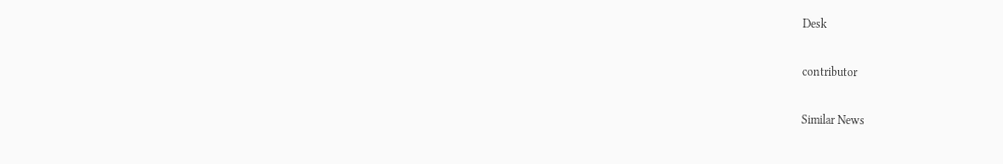Desk

contributor

Similar News